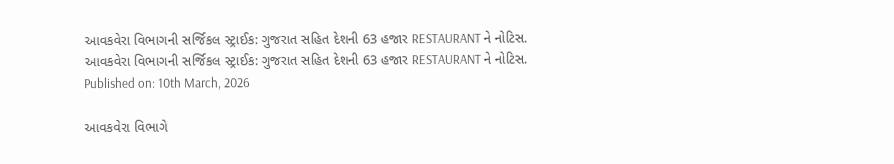આવકવેરા વિભાગની સર્જિકલ સ્ટ્રાઈક: ગુજરાત સહિત દેશની 63 હજાર RESTAURANT ને નોટિસ.
આવકવેરા વિભાગની સર્જિકલ સ્ટ્રાઈક: ગુજરાત સહિત દેશની 63 હજાર RESTAURANT ને નોટિસ.
Published on: 10th March, 2026

આવકવેરા વિભાગે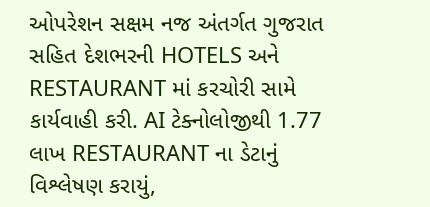ઓપરેશન સક્ષમ નજ અંતર્ગત ગુજરાત સહિત દેશભરની HOTELS અને RESTAURANT માં કરચોરી સામે કાર્યવાહી કરી. AI ટેક્નોલોજીથી 1.77 લાખ RESTAURANT ના ડેટાનું વિશ્લેષણ કરાયું,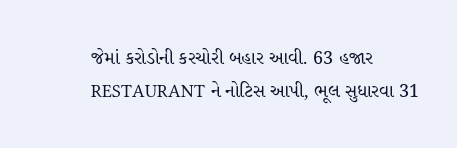જેમાં કરોડોની કરચોરી બહાર આવી. 63 હજાર RESTAURANT ને નોટિસ આપી, ભૂલ સુધારવા 31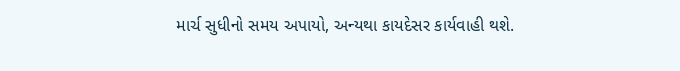માર્ચ સુધીનો સમય અપાયો, અન્યથા કાયદેસર કાર્યવાહી થશે.